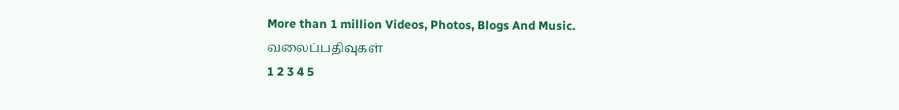More than 1 million Videos, Photos, Blogs And Music.
வலைப்பதிவுகள்
1 2 3 4 5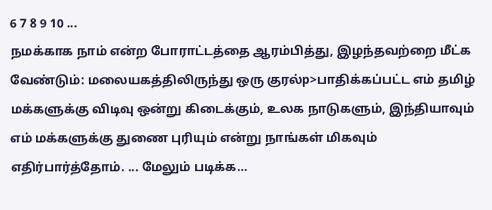6 7 8 9 10 ...
நமக்காக நாம் என்ற போராட்டத்தை ஆரம்பித்து, இழந்தவற்றை மீட்க வேண்டும்: மலையகத்திலிருந்து ஒரு குரல்p>பாதிக்கப்பட்ட எம் தமிழ் மக்களுக்கு விடிவு ஒன்று கிடைக்கும், உலக நாடுகளும், இந்தியாவும் எம் மக்களுக்கு துணை புரியும் என்று நாங்கள் மிகவும் எதிர்பார்த்தோம். ... மேலும் படிக்க…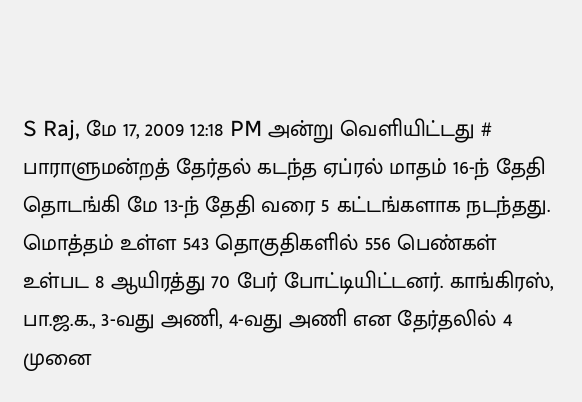S Raj, மே 17, 2009 12:18 PM அன்று வெளியிட்டது #
பாராளுமன்றத் தேர்தல் கடந்த ஏப்ரல் மாதம் 16-ந் தேதி தொடங்கி மே 13-ந் தேதி வரை 5 கட்டங்களாக நடந்தது. மொத்தம் உள்ள 543 தொகுதிகளில் 556 பெண்கள் உள்பட 8 ஆயிரத்து 70 பேர் போட்டியிட்டனர். காங்கிரஸ், பா.ஜ.க., 3-வது அணி, 4-வது அணி என தேர்தலில் 4 முனை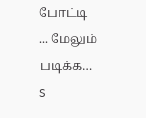போட்டி ... மேலும் படிக்க…
S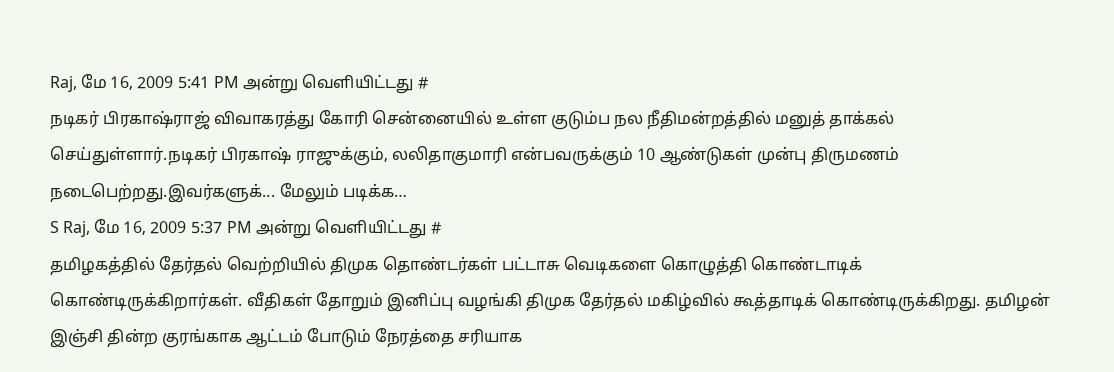Raj, மே 16, 2009 5:41 PM அன்று வெளியிட்டது #
நடிகர் பிரகாஷ்ராஜ் விவாகரத்து கோரி சென்னையில் உள்ள குடும்ப நல நீதிமன்றத்தில் மனுத் தாக்கல் செய்துள்ளார்.நடிகர் பிரகாஷ் ராஜுக்கும், லலிதாகுமாரி என்பவருக்கும் 10 ஆண்டுகள் முன்பு திருமணம் நடைபெற்றது.இவர்களுக்... மேலும் படிக்க…
S Raj, மே 16, 2009 5:37 PM அன்று வெளியிட்டது #
தமிழகத்தில் தேர்தல் வெற்றியில் திமுக தொண்டர்கள் பட்டாசு வெடிகளை கொழுத்தி கொண்டாடிக் கொண்டிருக்கிறார்கள். வீதிகள் தோறும் இனிப்பு வழங்கி திமுக தேர்தல் மகிழ்வில் கூத்தாடிக் கொண்டிருக்கிறது. தமிழன் இஞ்சி தின்ற குரங்காக ஆட்டம் போடும் நேரத்தை சரியாக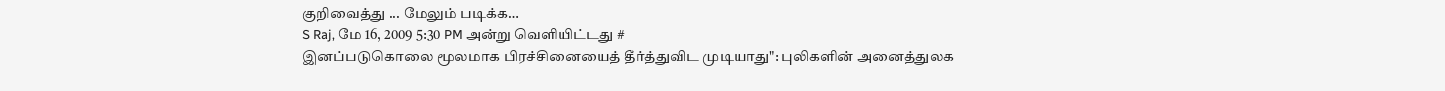குறிவைத்து ... மேலும் படிக்க…
S Raj, மே 16, 2009 5:30 PM அன்று வெளியிட்டது #
இனப்படுகொலை மூலமாக பிரச்சினையைத் தீர்த்துவிட முடியாது": புலிகளின் அனைத்துலக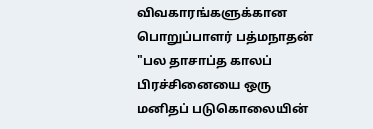விவகாரங்களுக்கான பொறுப்பாளர் பத்மநாதன் "பல தாசாப்த காலப் பிரச்சினையை ஒரு மனிதப் படுகொலையின்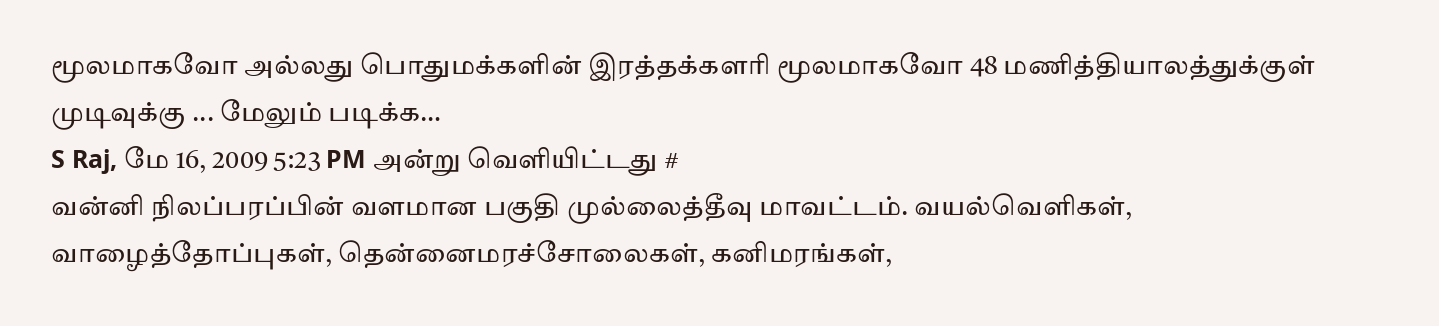மூலமாகவோ அல்லது பொதுமக்களின் இரத்தக்களரி மூலமாகவோ 48 மணித்தியாலத்துக்குள் முடிவுக்கு ... மேலும் படிக்க…
S Raj, மே 16, 2009 5:23 PM அன்று வெளியிட்டது #
வன்னி நிலப்பரப்பின் வளமான பகுதி முல்லைத்தீவு மாவட்டம். வயல்வெளிகள், வாழைத்தோப்புகள், தென்னைமரச்சோலைகள், கனிமரங்கள்,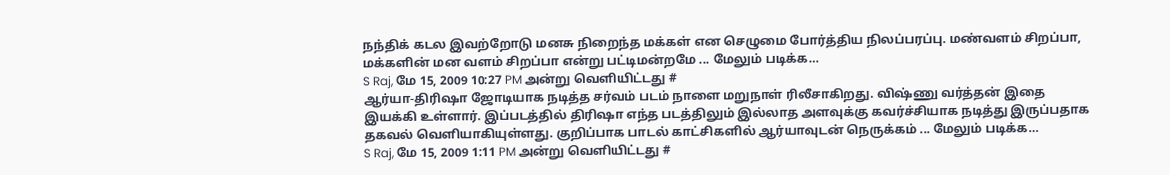நந்திக் கடல இவற்றோடு மனசு நிறைந்த மக்கள் என செழுமை போர்த்திய நிலப்பரப்பு. மண்வளம் சிறப்பா, மக்களின் மன வளம் சிறப்பா என்று பட்டிமன்றமே ... மேலும் படிக்க…
S Raj, மே 15, 2009 10:27 PM அன்று வெளியிட்டது #
ஆர்யா-திரிஷா ஜோடியாக நடித்த சர்வம் படம் நாளை மறுநாள் ரிலீசாகிறது. விஷ்ணு வர்த்தன் இதை இயக்கி உள்ளார். இப்படத்தில் திரிஷா எந்த படத்திலும் இல்லாத அளவுக்கு கவர்ச்சியாக நடித்து இருப்பதாக தகவல் வெளியாகியுள்ளது. குறிப்பாக பாடல் காட்சிகளில் ஆர்யாவுடன் நெருக்கம் ... மேலும் படிக்க…
S Raj, மே 15, 2009 1:11 PM அன்று வெளியிட்டது #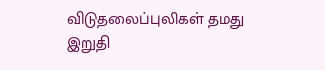விடுதலைப்புலிகள் தமது இறுதி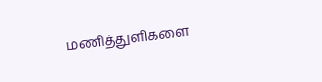மணித்துளிகளை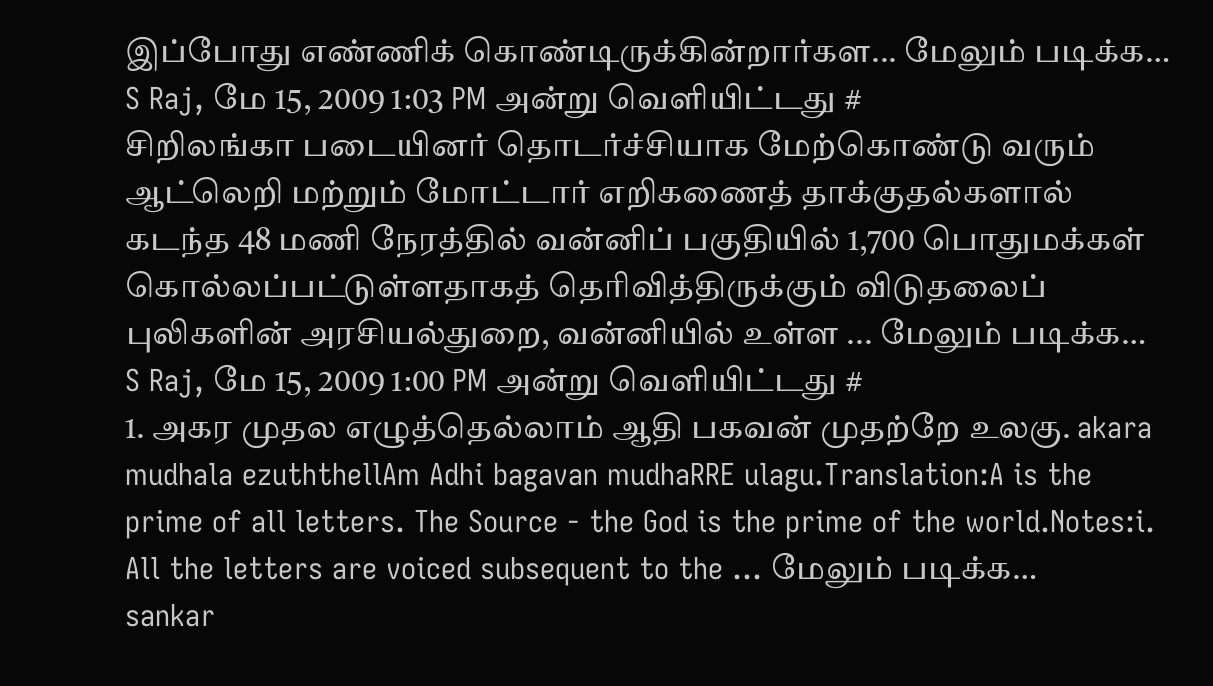இப்போது எண்ணிக் கொண்டிருக்கின்றார்கள... மேலும் படிக்க…
S Raj, மே 15, 2009 1:03 PM அன்று வெளியிட்டது #
சிறிலங்கா படையினர் தொடர்ச்சியாக மேற்கொண்டு வரும் ஆட்லெறி மற்றும் மோட்டார் எறிகணைத் தாக்குதல்களால் கடந்த 48 மணி நேரத்தில் வன்னிப் பகுதியில் 1,700 பொதுமக்கள் கொல்லப்பட்டுள்ளதாகத் தெரிவித்திருக்கும் விடுதலைப் புலிகளின் அரசியல்துறை, வன்னியில் உள்ள ... மேலும் படிக்க…
S Raj, மே 15, 2009 1:00 PM அன்று வெளியிட்டது #
1. அகர முதல எழுத்தெல்லாம் ஆதி பகவன் முதற்றே உலகு. akara mudhala ezuththellAm Adhi bagavan mudhaRRE ulagu.Translation:A is the prime of all letters. The Source - the God is the prime of the world.Notes:i. All the letters are voiced subsequent to the ... மேலும் படிக்க…
sankar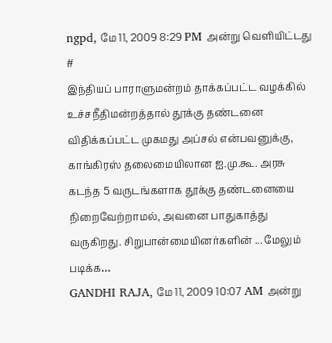ngpd, மே 11, 2009 8:29 PM அன்று வெளியிட்டது #
இந்தியப் பாராளுமன்றம் தாக்கப்பட்ட வழக்கில் உச்சநீதிமன்றத்தால் தூக்கு தண்டனை விதிக்கப்பட்ட முகமது அப்சல் என்பவனுக்கு, காங்கிரஸ் தலைமையிலான ஐ.மு.கூ. அரசு கடந்த 5 வருடங்களாக தூக்கு தண்டனையை நிறைவேற்றாமல், அவனை பாதுகாத்து வருகிறது. சிறுபான்மையினர்களின் ... மேலும் படிக்க…
GANDHI RAJA, மே 11, 2009 10:07 AM அன்று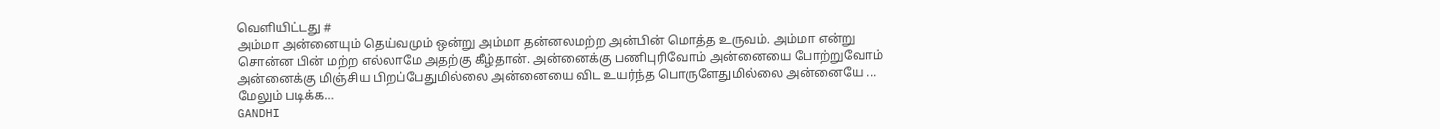வெளியிட்டது #
அம்மா அன்னையும் தெய்வமும் ஒன்று அம்மா தன்னலமற்ற அன்பின் மொத்த உருவம். அம்மா என்று சொன்ன பின் மற்ற எல்லாமே அதற்கு கீழ்தான். அன்னைக்கு பணிபுரிவோம் அன்னையை போற்றுவோம் அன்னைக்கு மிஞ்சிய பிறப்பேதுமில்லை அன்னையை விட உயர்ந்த பொருளேதுமில்லை அன்னையே ... மேலும் படிக்க…
GANDHI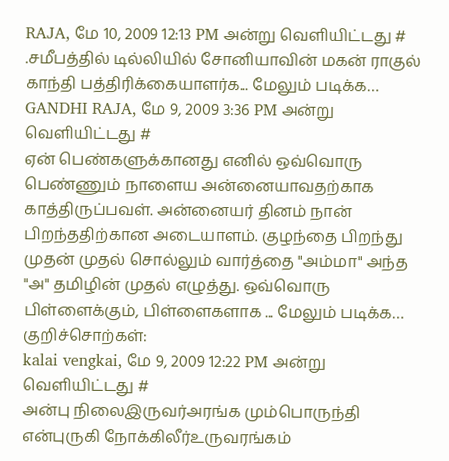RAJA, மே 10, 2009 12:13 PM அன்று வெளியிட்டது #
.ச‌மீப‌த்தில் டில்லியில் சோனியாவின் மகன் ராகுல் காந்தி ப‌த்திரிக்கையாள‌ர்க‌... மேலும் படிக்க…
GANDHI RAJA, மே 9, 2009 3:36 PM அன்று வெளியிட்டது #
ஏன் பெண்களுக்கானது எனில் ஒவ்வொரு பெண்ணும் நாளைய அன்னையாவதற்காக காத்திருப்பவள். அன்னையர் தினம் நான் பிறந்ததிற்கான அடையாளம். குழந்தை பிறந்து முதன் முதல் சொல்லும் வார்த்தை "அம்மா" அந்த "அ" தமிழின் முதல் எழுத்து. ஒவ்வொரு பிள்ளைக்கும், பிள்ளைகளாக ... மேலும் படிக்க…
குறிச்சொற்கள்:
kalai vengkai, மே 9, 2009 12:22 PM அன்று வெளியிட்டது #
அன்பு நிலைஇருவர்அரங்க மும்பொருந்தி என்புருகி நோக்கிலீர்உருவரங்கம்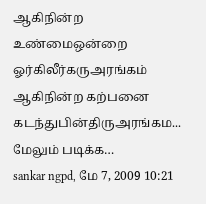ஆகிநின்ற உண்மைஒன்றை ஓர்கிலீர்கருஅரங்கம் ஆகிநின்ற கற்பனை கடந்துபின்திருஅரங்கம... மேலும் படிக்க…
sankar ngpd, மே 7, 2009 10:21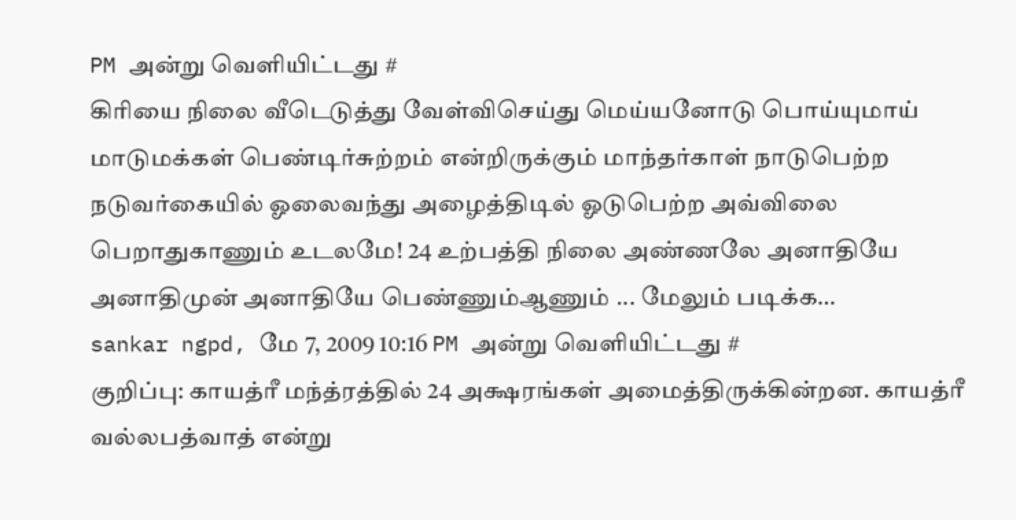PM அன்று வெளியிட்டது #
கிரியை நிலை வீடெடுத்து வேள்விசெய்து மெய்யனோடு பொய்யுமாய் மாடுமக்கள் பெண்டிர்சுற்றம் என்றிருக்கும் மாந்தர்காள் நாடுபெற்ற நடுவர்கையில் ஓலைவந்து அழைத்திடில் ஓடுபெற்ற அவ்விலை பெறாதுகாணும் உடலமே! 24 உற்பத்தி நிலை அண்ணலே அனாதியே அனாதிமுன் அனாதியே பெண்ணும்ஆணும் ... மேலும் படிக்க…
sankar ngpd, மே 7, 2009 10:16 PM அன்று வெளியிட்டது #
குறிப்பு: காயத்ரீ மந்த்ரத்தில் 24 அக்ஷரங்கள் அமைத்திருக்கின்றன. காயத்ரீ வல்லபத்வாத் என்று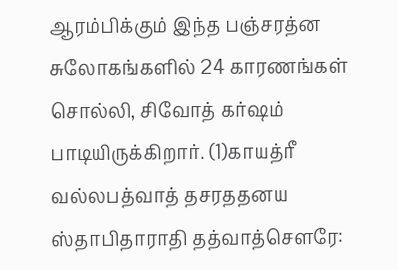ஆரம்பிக்கும் இந்த பஞ்சரத்ன சுலோகங்களில் 24 காரணங்கள் சொல்லி, சிவோத் கர்ஷம் பாடியிருக்கிறார். (1)காயத்ரீ வல்லபத்வாத் தசரததனய ஸ்தாபிதாராதி தத்வாத்செளரே: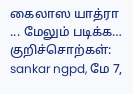கைலாஸ யாத்ரா ... மேலும் படிக்க…
குறிச்சொற்கள்:
sankar ngpd, மே 7,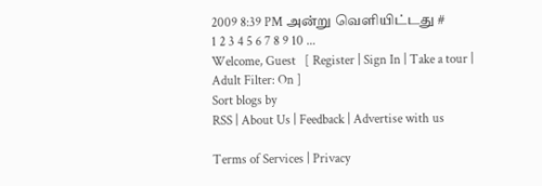2009 8:39 PM அன்று வெளியிட்டது #
1 2 3 4 5 6 7 8 9 10 ...
Welcome, Guest   [ Register | Sign In | Take a tour | Adult Filter: On ]
Sort blogs by
RSS | About Us | Feedback | Advertise with us

Terms of Services | Privacy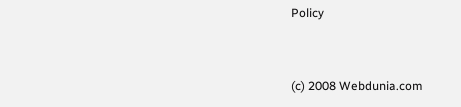Policy


(c) 2008 Webdunia.com